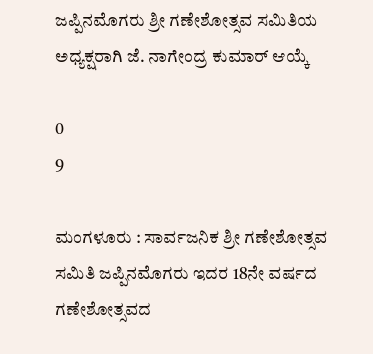ಜಪ್ಪಿನಮೊಗರು ಶ್ರೀ ಗಣೇಶೋತ್ಸವ ಸಮಿತಿಯ ಅಧ್ಯಕ್ಷರಾಗಿ ಜೆ. ನಾಗೇಂದ್ರ ಕುಮಾರ್ ಆಯ್ಕೆ

0
9

ಮಂಗಳೂರು : ಸಾರ್ವಜನಿಕ ಶ್ರೀ ಗಣೇಶೋತ್ಸವ ಸಮಿತಿ ಜಪ್ಪಿನಮೊಗರು ಇದರ 18ನೇ ವರ್ಷದ ಗಣೇಶೋತ್ಸವದ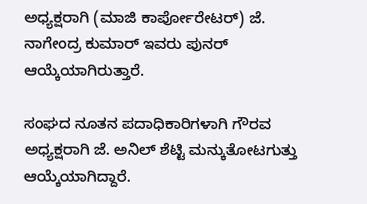ಅಧ್ಯಕ್ಷರಾಗಿ (ಮಾಜಿ ಕಾರ್ಪೋರೇಟರ್) ಜೆ. ನಾಗೇಂದ್ರ ಕುಮಾರ್ ಇವರು ಪುನರ್ ಆಯ್ಕೆಯಾಗಿರುತ್ತಾರೆ.

ಸಂಘದ ನೂತನ ಪದಾಧಿಕಾರಿಗಳಾಗಿ ಗೌರವ ಅಧ್ಯಕ್ಷರಾಗಿ ಜೆ. ಅನಿಲ್ ಶೆಟ್ಟಿ ಮನ್ಕುತೋಟಗುತ್ತು ಆಯ್ಕೆಯಾಗಿದ್ದಾರೆ.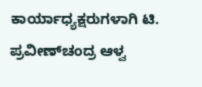ಕಾರ್ಯಾಧ್ಯಕ್ಷರುಗಳಾಗಿ ಟಿ. ಪ್ರವೀಣ್‌ಚಂದ್ರ ಆಳ್ವ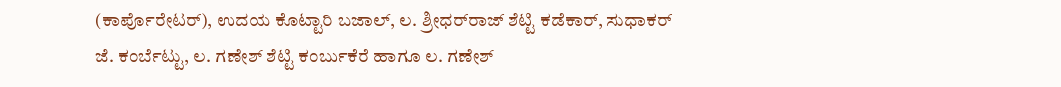(ಕಾರ್ಪೊರೇಟರ್), ಉದಯ ಕೊಟ್ಟಾರಿ ಬಜಾಲ್, ಲ. ಶ್ರೀಧರ್‌ರಾಜ್ ಶೆಟ್ಟಿ ಕಡೆಕಾರ್, ಸುಧಾಕರ್ ಜೆ. ಕಂರ್ಬೆಟ್ಟು, ಲ. ಗಣೇಶ್ ಶೆಟ್ಟಿ ಕಂರ್ಬುಕೆರೆ ಹಾಗೂ ಲ. ಗಣೇಶ್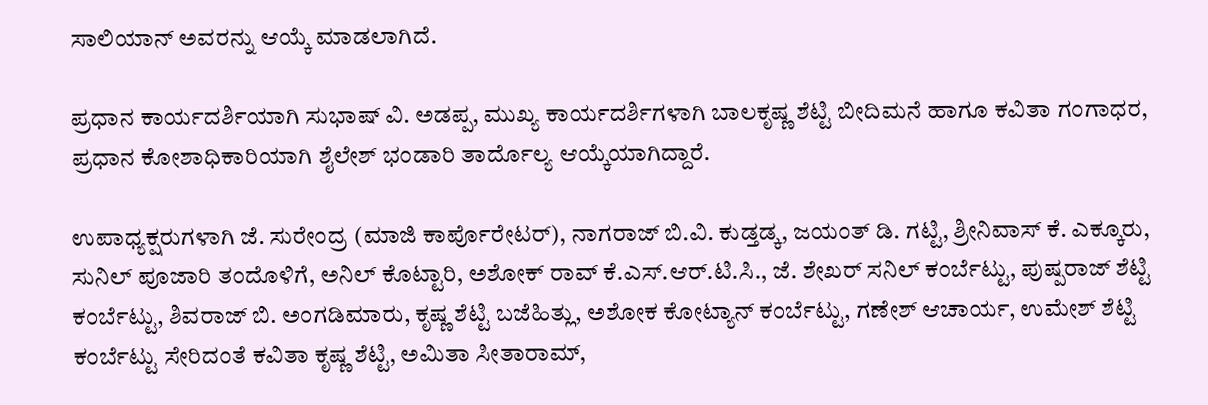ಸಾಲಿಯಾನ್ ಅವರನ್ನು ಆಯ್ಕೆ ಮಾಡಲಾಗಿದೆ.

ಪ್ರಧಾನ ಕಾರ್ಯದರ್ಶಿಯಾಗಿ ಸುಭಾಷ್ ವಿ. ಅಡಪ್ಪ, ಮುಖ್ಯ ಕಾರ್ಯದರ್ಶಿಗಳಾಗಿ ಬಾಲಕೃಷ್ಣ ಶೆಟ್ಟಿ ಬೀದಿಮನೆ ಹಾಗೂ ಕವಿತಾ ಗಂಗಾಧರ, ಪ್ರಧಾನ ಕೋಶಾಧಿಕಾರಿಯಾಗಿ ಶೈಲೇಶ್ ಭಂಡಾರಿ ತಾರ್ದೊಲ್ಯ ಆಯ್ಕೆಯಾಗಿದ್ದಾರೆ.

ಉಪಾಧ್ಯಕ್ಷರುಗಳಾಗಿ ಜೆ. ಸುರೇಂದ್ರ (ಮಾಜಿ ಕಾರ್ಪೊರೇಟರ್), ನಾಗರಾಜ್ ಬಿ.ವಿ. ಕುಡ್ತಡ್ಕ, ಜಯಂತ್ ಡಿ. ಗಟ್ಟಿ, ಶ್ರೀನಿವಾಸ್ ಕೆ. ಎಕ್ಕೂರು, ಸುನಿಲ್ ಪೂಜಾರಿ ತಂದೊಳಿಗೆ, ಅನಿಲ್ ಕೊಟ್ಟಾರಿ, ಅಶೋಕ್ ರಾವ್ ಕೆ.ಎಸ್.ಆರ್.ಟಿ.ಸಿ., ಜೆ. ಶೇಖರ್ ಸನಿಲ್ ಕಂರ್ಬೆಟ್ಟು, ಪುಷ್ಪರಾಜ್ ಶೆಟ್ಟಿ ಕಂರ್ಬೆಟ್ಟು, ಶಿವರಾಜ್ ಬಿ. ಅಂಗಡಿಮಾರು, ಕೃಷ್ಣ ಶೆಟ್ಟಿ ಬಜೆಹಿತ್ಲು, ಅಶೋಕ ಕೋಟ್ಯಾನ್ ಕಂರ್ಬೆಟ್ಟು, ಗಣೇಶ್ ಆಚಾರ್ಯ, ಉಮೇಶ್ ಶೆಟ್ಟಿ ಕಂರ್ಬೆಟ್ಟು ಸೇರಿದಂತೆ ಕವಿತಾ ಕೃಷ್ಣ ಶೆಟ್ಟಿ, ಅಮಿತಾ ಸೀತಾರಾಮ್,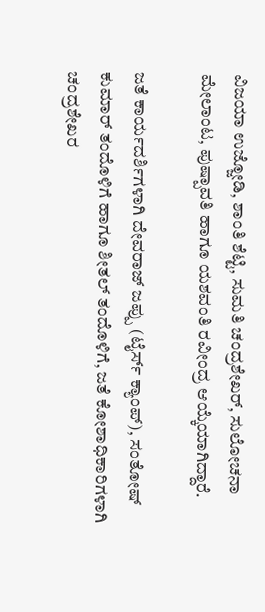ವಿಜಯಾ ಉಜ್ಜೋಡಿ, ಶಾಂತಿ ಶೆಟ್ಟಿ, ಸುಮತಿ ಚಂದ್ರಶೇಖರ್, ಸುಲೋಚನಾ ಮೇಲಾಂಟ, ಪುಷ್ಪಾವತಿ ಹಾಗೂ ಯಶವಂತಿ ರವೀಂದ್ರ ಆಯ್ಕೆಯಾಗಿದ್ದಾರೆ.

ಜತೆ ಕಾರ್ಯದರ್ಶಿಗಳಾಗಿ ದೇವರಾಜ್ ಜಪ್ಪು (ಟೈರ್ಸ್ ಕ್ಯಾಂಪ್), ಸಂತೋಷ್ ಕುಮಾರ್ ತಂದೊಳಿಗೆ ಹಾಗೂ ಶೀತಲ್ ತಂದೊಳಿಗೆ, ಜತೆ ಕೋಶಾಧಿಕಾರಿಗಳಾಗಿ ಚಂದ್ರಶೇಖರ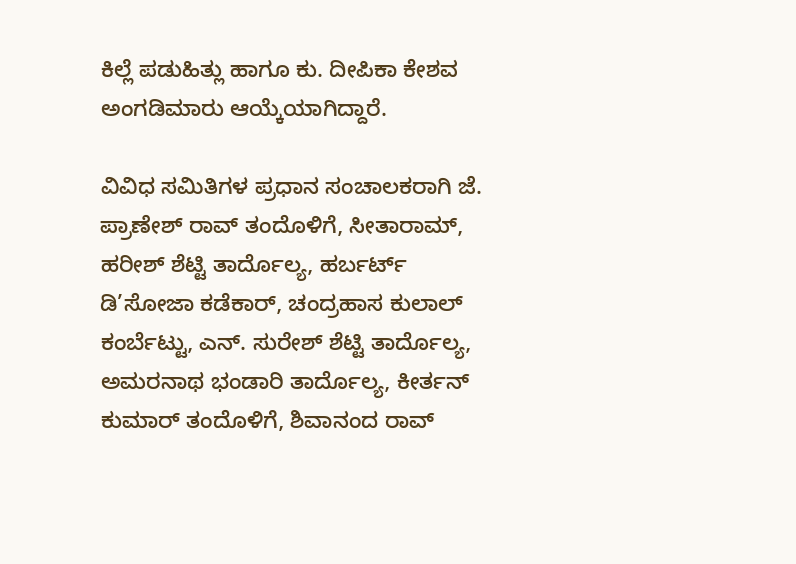ಕಿಲ್ಲೆ ಪಡುಹಿತ್ಲು ಹಾಗೂ ಕು. ದೀಪಿಕಾ ಕೇಶವ ಅಂಗಡಿಮಾರು ಆಯ್ಕೆಯಾಗಿದ್ದಾರೆ.

ವಿವಿಧ ಸಮಿತಿಗಳ ಪ್ರಧಾನ ಸಂಚಾಲಕರಾಗಿ ಜೆ. ಪ್ರಾಣೇಶ್ ರಾವ್ ತಂದೊಳಿಗೆ, ಸೀತಾರಾಮ್, ಹರೀಶ್ ಶೆಟ್ಟಿ ತಾರ್ದೊಲ್ಯ, ಹರ್ಬರ್ಟ್ ಡಿ’ಸೋಜಾ ಕಡೆಕಾರ್, ಚಂದ್ರಹಾಸ ಕುಲಾಲ್ ಕಂರ್ಬೆಟ್ಟು, ಎನ್. ಸುರೇಶ್ ಶೆಟ್ಟಿ ತಾರ್ದೊಲ್ಯ, ಅಮರನಾಥ ಭಂಡಾರಿ ತಾರ್ದೊಲ್ಯ, ಕೀರ್ತನ್ ಕುಮಾರ್ ತಂದೊಳಿಗೆ, ಶಿವಾನಂದ ರಾವ್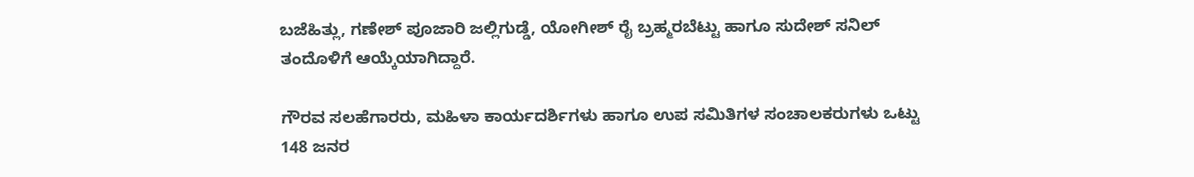ಬಜೆಹಿತ್ಲು, ಗಣೇಶ್ ಪೂಜಾರಿ ಜಲ್ಲಿಗುಡ್ಡೆ, ಯೋಗೀಶ್ ರೈ ಬ್ರಹ್ಮರಬೆಟ್ಟು ಹಾಗೂ ಸುದೇಶ್ ಸನಿಲ್ ತಂದೊಳಿಗೆ ಆಯ್ಕೆಯಾಗಿದ್ದಾರೆ.

ಗೌರವ ಸಲಹೆಗಾರರು, ಮಹಿಳಾ ಕಾರ್ಯದರ್ಶಿಗಳು ಹಾಗೂ ಉಪ ಸಮಿತಿಗಳ ಸಂಚಾಲಕರುಗಳು ಒಟ್ಟು 148 ಜನರ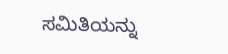ಸಮಿತಿಯನ್ನು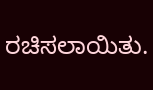ರಚಿಸಲಾಯಿತು.